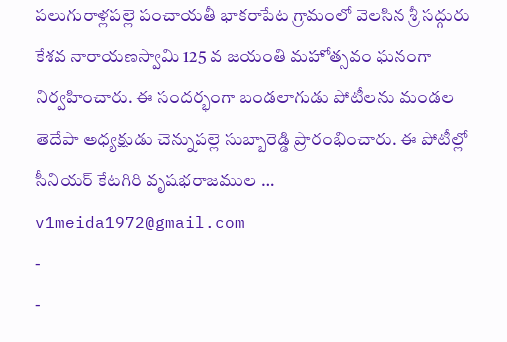పలుగురాళ్లపల్లె పంచాయతీ భాకరాపేట గ్రామంలో వెలసిన శ్రీ సద్గురు కేశవ నారాయణస్వామి 125 వ జయంతి మహోత్సవం ఘనంగా నిర్వహించారు. ఈ సందర్భంగా బండలాగుడు పోటీలను మండల తెదేపా అధ్యక్షుడు చెన్నుపల్లె సుబ్బారెడ్డి ప్రారంభించారు. ఈ పోటీల్లో సీనియర్ కేటగిరి వృషభరాజముల …
v1meida1972@gmail.com
-
-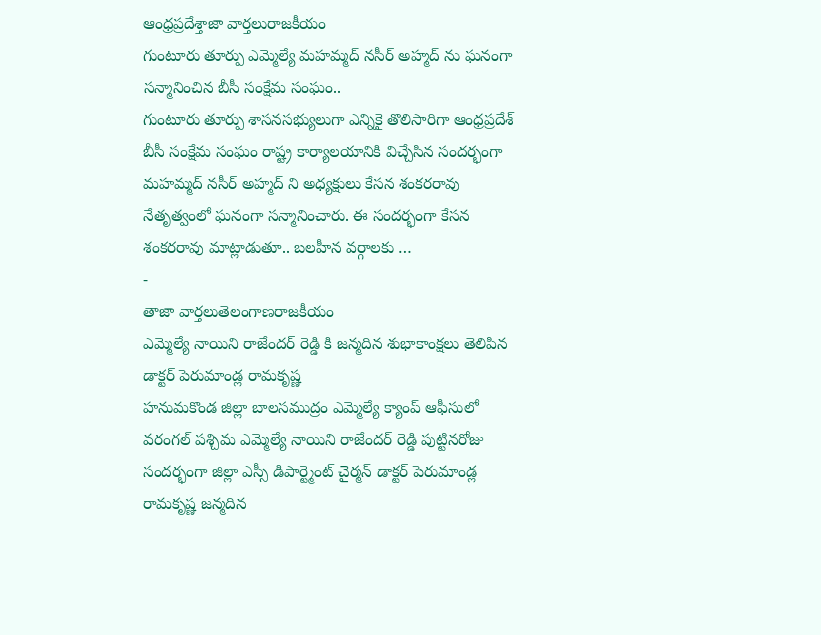ఆంధ్రప్రదేశ్తాజా వార్తలురాజకీయం
గుంటూరు తూర్పు ఎమ్మెల్యే మహమ్మద్ నసీర్ అహ్మద్ ను ఘనంగా సన్మానించిన బీసీ సంక్షేమ సంఘం..
గుంటూరు తూర్పు శాసనసభ్యులుగా ఎన్నికై తొలిసారిగా ఆంధ్రప్రదేశ్ బీసీ సంక్షేమ సంఘం రాష్ట్ర కార్యాలయానికి విచ్చేసిన సందర్భంగా మహమ్మద్ నసీర్ అహ్మద్ ని అధ్యక్షులు కేసన శంకరరావు నేతృత్వంలో ఘనంగా సన్మానించారు. ఈ సందర్భంగా కేసన శంకరరావు మాట్లాడుతూ.. బలహీన వర్గాలకు …
-
తాజా వార్తలుతెలంగాణరాజకీయం
ఎమ్మెల్యే నాయిని రాజేందర్ రెడ్డి కి జన్మదిన శుభాకాంక్షలు తెలిపిన డాక్టర్ పెరుమాండ్ల రామకృష్ణ
హనుమకొండ జిల్లా బాలసముద్రం ఎమ్మెల్యే క్యాంప్ ఆఫీసులో వరంగల్ పశ్చిమ ఎమ్మెల్యే నాయిని రాజేందర్ రెడ్డి పుట్టినరోజు సందర్భంగా జిల్లా ఎస్సీ డిపార్ట్మెంట్ చైర్మన్ డాక్టర్ పెరుమాండ్ల రామకృష్ణ జన్మదిన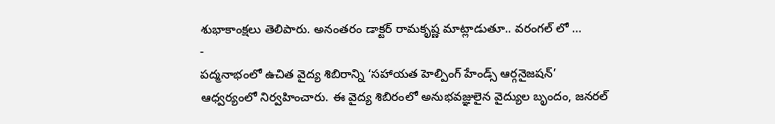శుభాకాంక్షలు తెలిపారు. అనంతరం డాక్టర్ రామకృష్ణ మాట్లాడుతూ.. వరంగల్ లో …
-
పద్మనాభంలో ఉచిత వైద్య శిబిరాన్ని ‘సహాయత హెల్పింగ్ హేండ్స్ ఆర్గనైజషన్’ ఆధ్వర్యంలో నిర్వహించారు. ఈ వైద్య శిబిరంలో అనుభవజ్ఞులైన వైద్యుల బృందం, జనరల్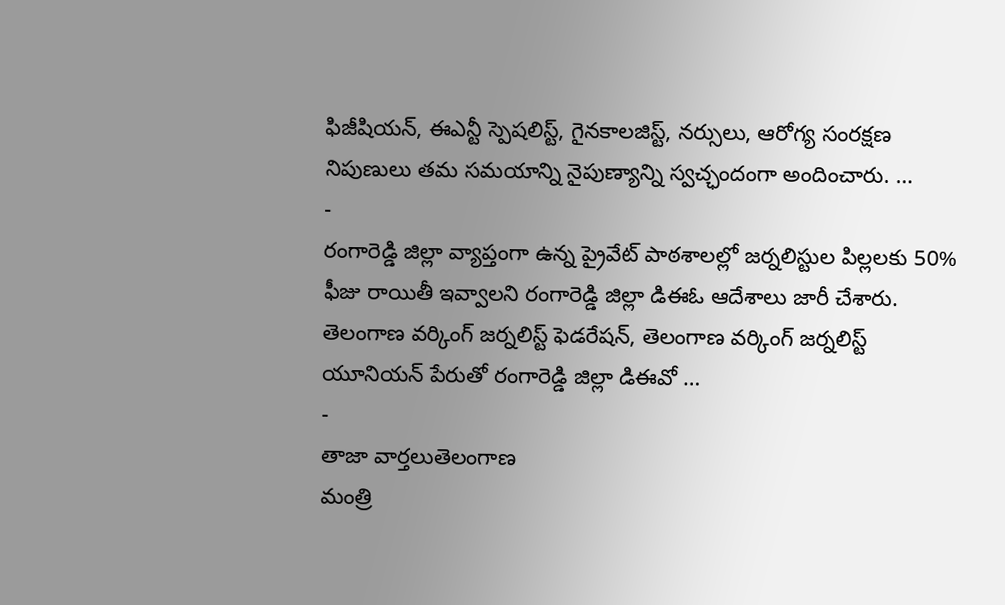ఫిజీషియన్, ఈఎన్టీ స్పెషలిస్ట్, గైనకాలజిస్ట్, నర్సులు, ఆరోగ్య సంరక్షణ నిపుణులు తమ సమయాన్ని నైపుణ్యాన్ని స్వచ్ఛందంగా అందించారు. …
-
రంగారెడ్డి జిల్లా వ్యాప్తంగా ఉన్న ప్రైవేట్ పాఠశాలల్లో జర్నలిస్టుల పిల్లలకు 50% ఫీజు రాయితీ ఇవ్వాలని రంగారెడ్డి జిల్లా డిఈఓ ఆదేశాలు జారీ చేశారు. తెలంగాణ వర్కింగ్ జర్నలిస్ట్ ఫెడరేషన్, తెలంగాణ వర్కింగ్ జర్నలిస్ట్ యూనియన్ పేరుతో రంగారెడ్డి జిల్లా డిఈవో …
-
తాజా వార్తలుతెలంగాణ
మంత్రి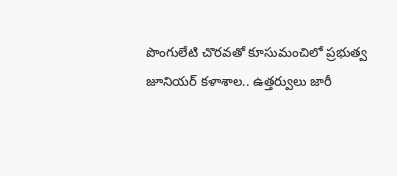పొంగులేటి చొరవతో కూసుమంచిలో ప్రభుత్వ జూనియర్ కళాశాల.. ఉత్తర్వులు జారీ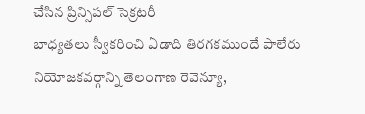చేసిన ప్రిన్సిపల్ సెక్రటరీ
బాధ్యతలు స్వీకరించి ఏడాది తిరగకముందే పాలేరు నియోజకవర్గాన్ని తెలంగాణ రెవెన్యూ,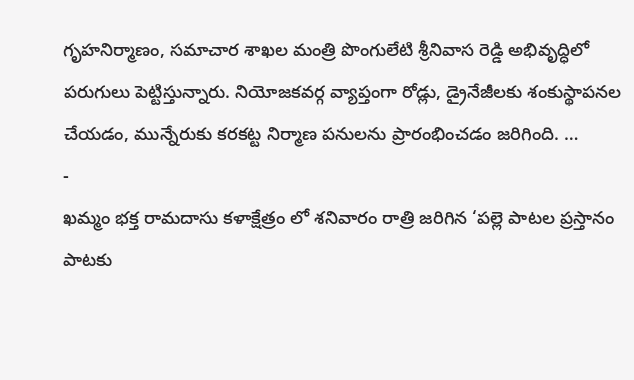గృహనిర్మాణం, సమాచార శాఖల మంత్రి పొంగులేటి శ్రీనివాస రెడ్డి అభివృద్ధిలో పరుగులు పెట్టిస్తున్నారు. నియోజకవర్గ వ్యాప్తంగా రోడ్లు, డ్రైనేజీలకు శంకుస్థాపనల చేయడం, మున్నేరుకు కరకట్ట నిర్మాణ పనులను ప్రారంభించడం జరిగింది. …
-
ఖమ్మం భక్త రామదాసు కళాక్షేత్రం లో శనివారం రాత్రి జరిగిన ‘పల్లె పాటల ప్రస్తానం పాటకు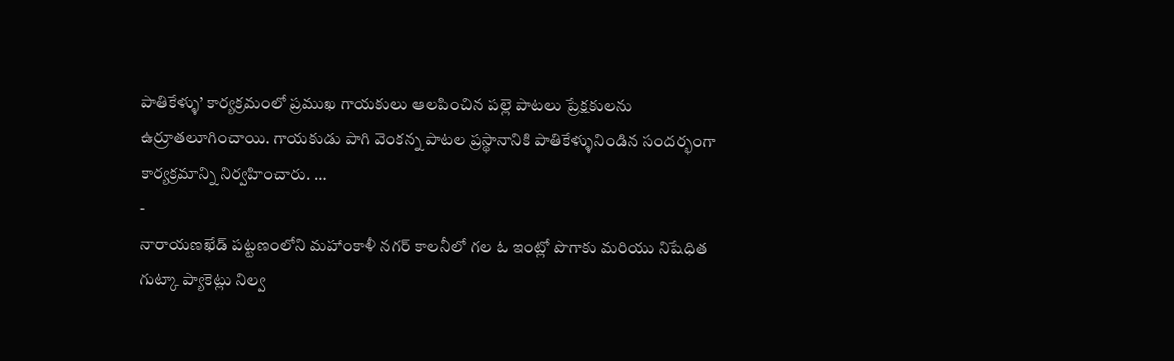పాతికేళ్ళు’ కార్యక్రమంలో ప్రముఖ గాయకులు ఆలపించిన పల్లె పాటలు ప్రేక్షకులను ఉర్రూతలూగించాయి. గాయకుడు పాగి వెంకన్న పాటల ప్రస్థానానికి పాతికేళ్ళునిండిన సందర్భంగా కార్యక్రమాన్ని నిర్వహించారు. …
-
నారాయణఖేడ్ పట్టణంలోని మహాంకాళీ నగర్ కాలనీలో గల ఓ ఇంట్లో పొగాకు మరియు నిషేధిత గుట్కా ప్యాకెట్లు నిల్వ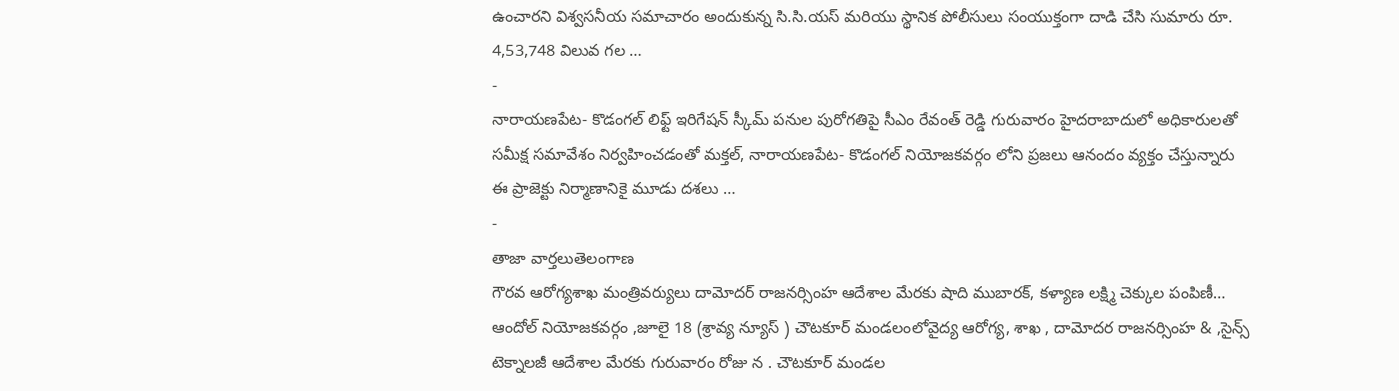ఉంచారని విశ్వసనీయ సమాచారం అందుకున్న సి.సి.యస్ మరియు స్థానిక పోలీసులు సంయుక్తంగా దాడి చేసి సుమారు రూ. 4,53,748 విలువ గల …
-
నారాయణపేట- కొడంగల్ లిఫ్ట్ ఇరిగేషన్ స్కీమ్ పనుల పురోగతిపై సీఎం రేవంత్ రెడ్డి గురువారం హైదరాబాదులో అధికారులతో సమీక్ష సమావేశం నిర్వహించడంతో మక్తల్, నారాయణపేట- కొడంగల్ నియోజకవర్గం లోని ప్రజలు ఆనందం వ్యక్తం చేస్తున్నారు ఈ ప్రాజెక్టు నిర్మాణానికై మూడు దశలు …
-
తాజా వార్తలుతెలంగాణ
గౌరవ ఆరోగ్యశాఖ మంత్రివర్యులు దామోదర్ రాజనర్సింహ ఆదేశాల మేరకు షాది ముబారక్, కళ్యాణ లక్ష్మి చెక్కుల పంపిణీ…
ఆందోల్ నియోజకవర్గం ,జూలై 18 (శ్రావ్య న్యూస్ ) చౌటకూర్ మండలంలోవైద్య ఆరోగ్య, శాఖ , దామోదర రాజనర్సింహ & ,సైన్స్ టెక్నాలజీ ఆదేశాల మేరకు గురువారం రోజు న . చౌటకూర్ మండల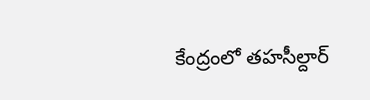కేంద్రంలో తహసీల్దార్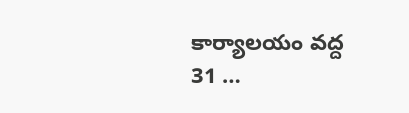కార్యాలయం వద్ద 31 …